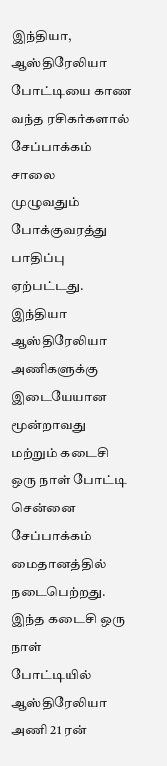இந்தியா, ஆஸ்திரேலியா போட்டியை காண வந்த ரசிகர்களால் சேப்பாக்கம் சாலை
முழுவதும் போக்குவரத்து பாதிப்பு ஏற்பட்டது.
இந்தியா ஆஸ்திரேலியா அணிகளுக்கு இடையேயான மூன்றாவது மற்றும் கடைசி ஒரு நாள் போட்டி சென்னை சேப்பாக்கம் மைதானத்தில் நடைபெற்றது. இந்த கடைசி ஒரு நாள்
போட்டியில் ஆஸ்திரேலியா அணி 21 ரன்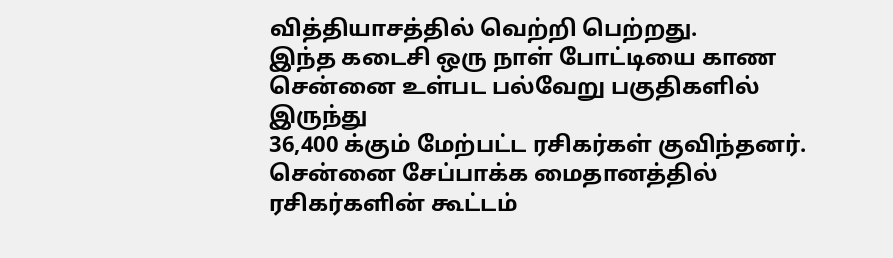வித்தியாசத்தில் வெற்றி பெற்றது.
இந்த கடைசி ஒரு நாள் போட்டியை காண சென்னை உள்பட பல்வேறு பகுதிகளில் இருந்து
36,400 க்கும் மேற்பட்ட ரசிகர்கள் குவிந்தனர். சென்னை சேப்பாக்க மைதானத்தில்
ரசிகர்களின் கூட்டம்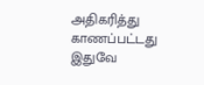அதிகரித்து காணப்பட்டது இதுவே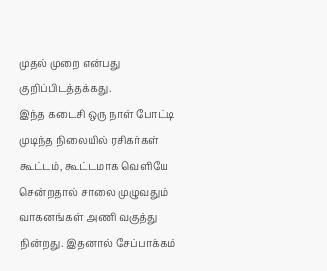முதல் முறை என்பது
குறிப்பிடத்தக்கது.
இந்த கடைசி ஒரு நாள் போட்டி முடிந்த நிலையில் ரசிகர்கள் கூட்டம், கூட்டமாக வெளியே சென்றதால் சாலை முழுவதும் வாகனங்கள் அணி வகுத்து நின்றது. இதனால் சேப்பாக்கம்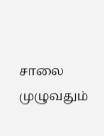சாலை முழுவதும்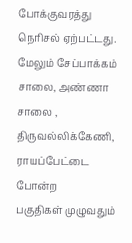போக்குவரத்து நெரிசல் ஏற்பட்டது.
மேலும் சேப்பாக்கம் சாலை, அண்ணா சாலை , திருவல்லிக்கேணி, ராயப்பேட்டை போன்ற
பகுதிகள் முழுவதும்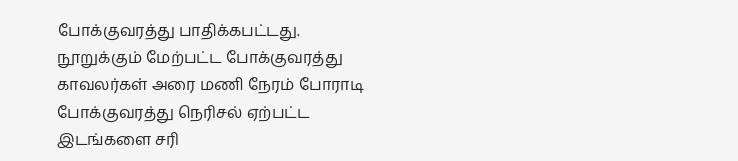போக்குவரத்து பாதிக்கபட்டது. நூறுக்கும் மேற்பட்ட போக்குவரத்து காவலர்கள் அரை மணி நேரம் போராடி போக்குவரத்து நெரிசல் ஏற்பட்ட இடங்களை சரி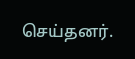செய்தனர்.